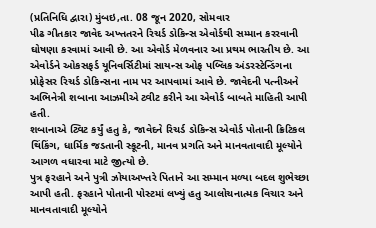(પ્રતિનિધિ દ્વારા) મુંબઇ,તા. 08 જૂન 2020, સોમવાર
પીઢ ગીતકાર જાવેદ અખ્તતરને રિચર્ડ ડોકિન્સ એવોર્ડથી સમ્માન કરરવાની ઘોષણા કરવામાં આવી છે. આ એવોર્ડ મેળવનાર આ પ્રથમ ભારતીય છે. આ એવોર્ડને ઓકસફર્ડ યૂનિવર્સિટીમાં સાયન્સ ઓફ પબ્લિક અંડરસ્ટેન્ડિંગના પ્રોફેસર રિચર્ડ ડોકિન્સના નામ પર આપવામાં આવે છે. જાવેદની પત્નીઅને અભિનેત્રી શબાના આઝમીએ ટ્વીટ કરીને આ એવોર્ડ બાબતે માહિતી આપી હતી.
શબાનાએ ટ્વિટ કર્યું હતુ કે, જાવેદને રિચર્ડ ડોકિન્સ એવોર્ડ પોતાની ક્રિટિકલ થિંકિંગ, ધાર્મિક જડતાની સ્કૂટની, માનવ પ્રગતિ અને માનવતાવાદી મૂલ્યોને આગળ વધારવા માટે જીત્યો છે.
પુત્ર ફરહાને અને પુત્રી ઝોયાઅખ્તરે પિતાને આ સમ્માન મળ્યા બદલ શુભેચ્છા આપી હતી. ફરહાને પોતાની પોસ્ટમાં લખ્યું હતુ આલોચનાત્મક વિચાર અને માનવતાવાદી મૂલ્યોને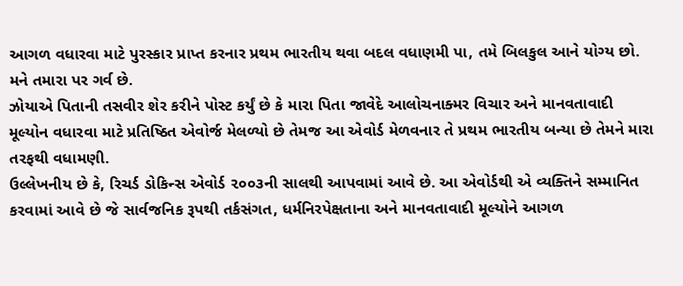આગળ વધારવા માટે પુરસ્કાર પ્રાપ્ત કરનાર પ્રથમ ભારતીય થવા બદલ વધાણમી પા, તમે બિલકુલ આને યોગ્ય છો. મને તમારા પર ગર્વ છે.
ઝોયાએ પિતાની તસવીર શેર કરીને પોસ્ટ કર્યું છે કે મારા પિતા જાવેદે આલોચનાક્મર વિચાર અને માનવતાવાદી મૂલ્યોન વધારવા માટે પ્રતિષ્ઠિત એવોર્જ મેલળ્યો છે તેમજ આ એવોર્ડ મેળવનાર તે પ્રથમ ભારતીય બન્યા છે તેમને મારા તરફથી વધામણી.
ઉલ્લેખનીય છે કે, રિચર્ડ ડોકિન્સ એવોર્ડ ૨૦૦૩ની સાલથી આપવામાં આવે છે. આ એવોર્ડથી એ વ્યક્તિને સમ્માનિત કરવામાં આવે છે જે સાર્વજનિક રૂપથી તર્કસંગત, ધર્મનિરપેક્ષતાના અને માનવતાવાદી મૂલ્યોને આગળ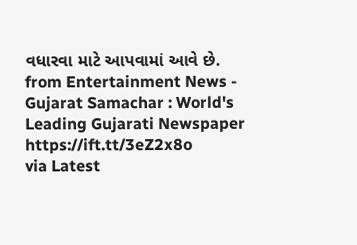વધારવા માટે આપવામાં આવે છે.
from Entertainment News - Gujarat Samachar : World's Leading Gujarati Newspaper https://ift.tt/3eZ2x8o
via Latest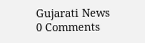Gujarati News
0 Comments